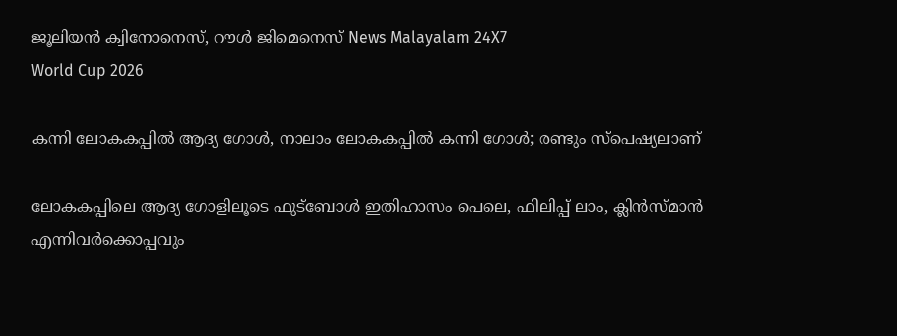ജൂലിയന്‍ ക്വിനോനെസ്, റൗള്‍ ജിമെനെസ് News Malayalam 24X7
World Cup 2026

കന്നി ലോകകപ്പില്‍ ആദ്യ ഗോള്‍, നാലാം ലോകകപ്പില്‍ കന്നി ഗോള്‍; രണ്ടും സ്പെഷ്യലാണ്

ലോകകപ്പിലെ ആദ്യ ഗോളിലൂടെ ഫുട്ബോള്‍ ഇതിഹാസം പെലെ, ഫിലിപ്പ് ലാം, ക്ലിന്‍സ്‌മാന്‍ എന്നിവര്‍ക്കൊപ്പവും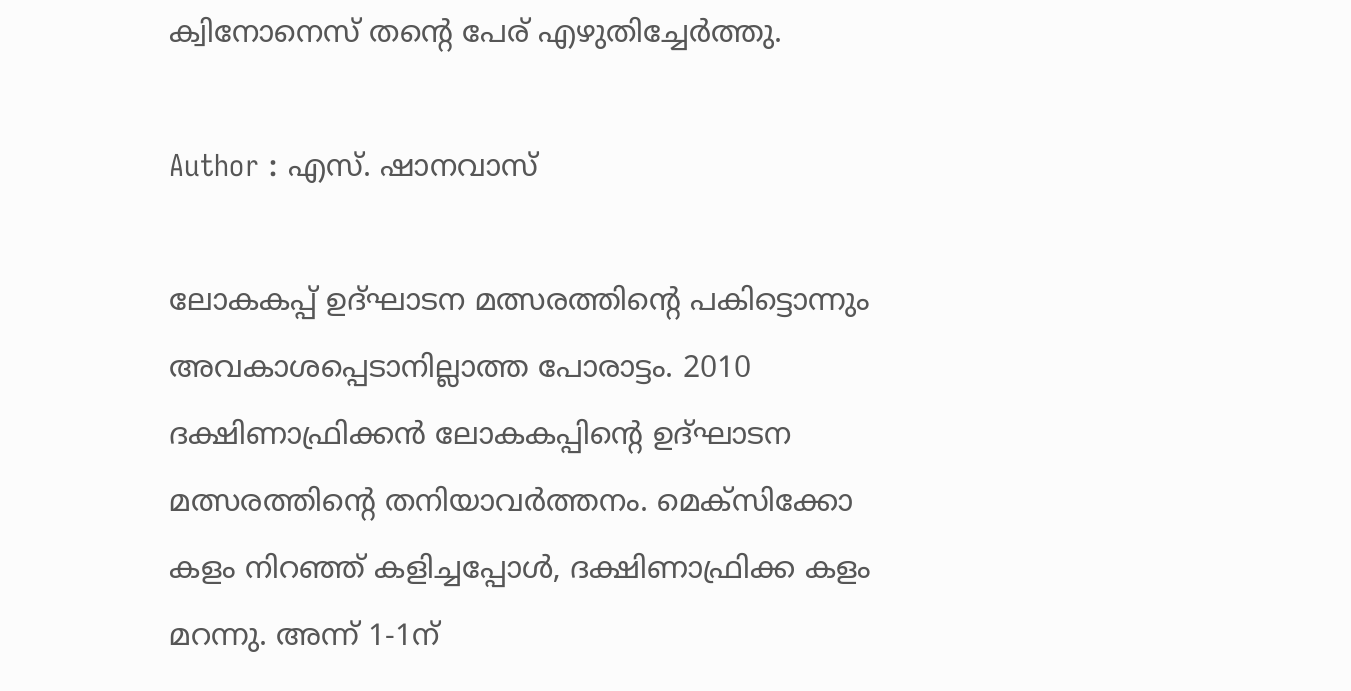ക്വിനോനെസ് തന്റെ പേര് എഴുതിച്ചേര്‍ത്തു.

Author : എസ്. ഷാനവാസ്

ലോകകപ്പ് ഉദ്ഘാടന മത്സരത്തിന്റെ പകിട്ടൊന്നും അവകാശപ്പെടാനില്ലാത്ത പോരാട്ടം. 2010 ദക്ഷിണാഫ്രിക്കന്‍ ലോകകപ്പിന്റെ ഉദ്ഘാടന മത്സരത്തിന്റെ തനിയാവര്‍ത്തനം. മെക്സിക്കോ കളം നിറഞ്ഞ് കളിച്ചപ്പോള്‍, ദക്ഷിണാഫ്രിക്ക കളം മറന്നു. അന്ന് 1-1ന്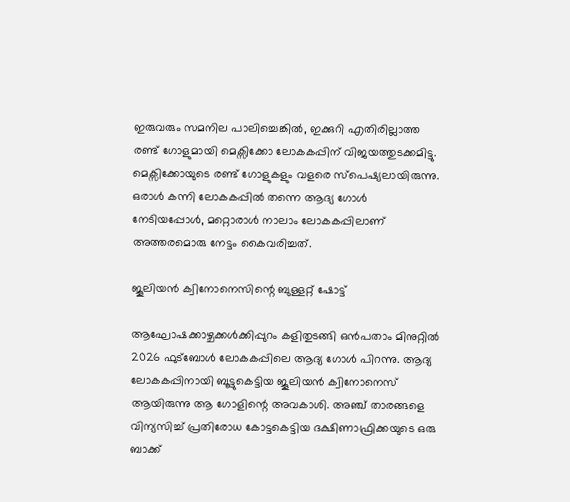ഇരുവരും സമനില പാലിച്ചെങ്കില്‍, ഇക്കുറി എതിരില്ലാത്ത രണ്ട് ഗോളുമായി മെക്സിക്കോ ലോകകപ്പിന് വിജയത്തുടക്കമിട്ടു. മെക്സിക്കോയുടെ രണ്ട് ഗോളുകളും വളരെ സ്പെഷ്യലായിരുന്നു. ഒരാള്‍ കന്നി ലോകകപ്പില്‍ തന്നെ ആദ്യ ഗോള്‍ നേടിയപ്പോള്‍, മറ്റൊരാള്‍ നാലാം ലോകകപ്പിലാണ് അത്തരമൊരു നേട്ടം കൈവരിച്ചത്.

ജൂലിയന്‍ ക്വിനോനെസിന്റെ ബുള്ളറ്റ് ഷോട്ട്

ആഘോഷക്കാഴ്ചക്കള്‍ക്കിപ്പുറം കളിതുടങ്ങി ഒന്‍പതാം മിനുറ്റില്‍ 2026 ഫുട്ബോള്‍ ലോകകപ്പിലെ ആദ്യ ഗോള്‍ പിറന്നു. ആദ്യ ലോകകപ്പിനായി ബൂട്ടുകെട്ടിയ ജൂലിയന്‍ ക്വിനോനെസ് ആയിരുന്നു ആ ഗോളിന്റെ അവകാശി. അഞ്ച് താരങ്ങളെ വിന്യസിച്ച് പ്രതിരോധ കോട്ടകെട്ടിയ ദക്ഷിണാഫ്രിക്കയുടെ ഒരു ബാക്ക്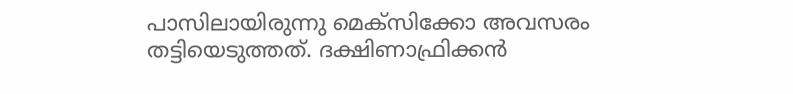പാസിലായിരുന്നു മെക്സിക്കോ അവസരം തട്ടിയെടുത്തത്. ദക്ഷിണാഫ്രിക്കന്‍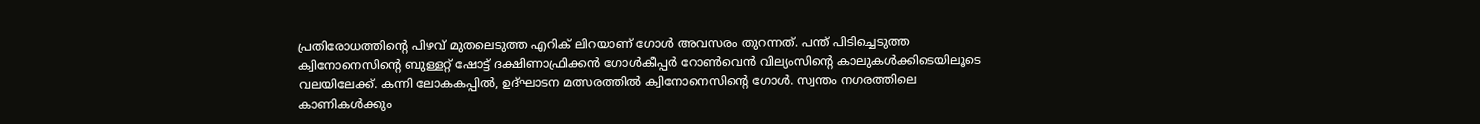പ്രതിരോധത്തിന്റെ പിഴവ് മുതലെടുത്ത എറിക് ലിറയാണ് ഗോള്‍ അവസരം തുറന്നത്. പന്ത് പിടിച്ചെടുത്ത ക്വിനോനെസിന്റെ ബുള്ളറ്റ് ഷോട്ട് ദക്ഷിണാഫ്രിക്കന്‍ ഗോള്‍കീപ്പര്‍ റോണ്‍വെന്‍ വില്യംസിന്റെ കാലുകള്‍ക്കിടെയിലൂടെ വലയിലേക്ക്. കന്നി ലോകകപ്പില്‍, ഉദ്ഘാടന മത്സരത്തില്‍ ക്വിനോനെസിന്റെ ഗോള്‍. സ്വന്തം നഗരത്തിലെ കാണികള്‍ക്കും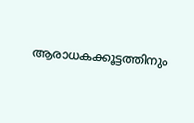ആരാധകക്കൂട്ടത്തിനും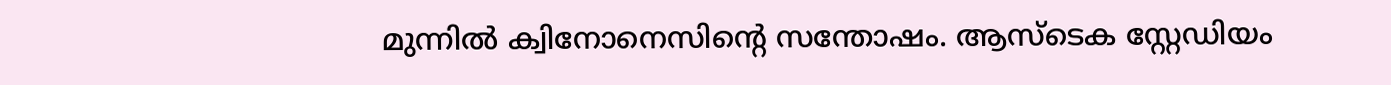മുന്നില്‍ ക്വിനോനെസിന്റെ സന്തോഷം. ആസ്ടെക സ്റ്റേഡിയം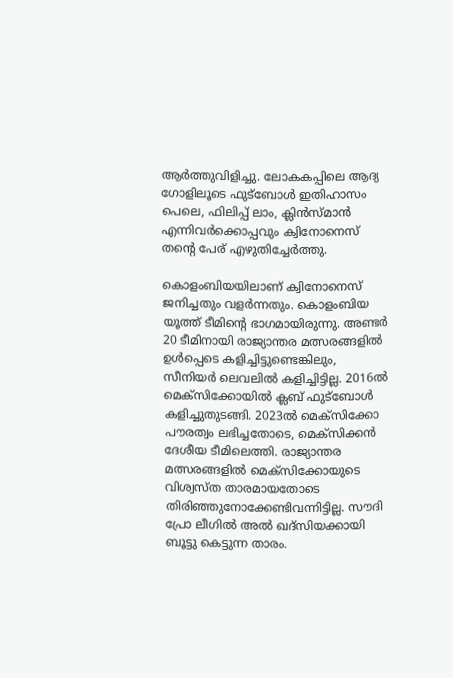ആര്‍ത്തുവിളിച്ചു. ലോകകപ്പിലെ ആദ്യ ഗോളിലൂടെ ഫുട്ബോള്‍ ഇതിഹാസം പെലെ, ഫിലിപ്പ് ലാം, ക്ലിന്‍സ്‌മാന്‍ എന്നിവര്‍ക്കൊപ്പവും ക്വിനോനെസ് തന്റെ പേര് എഴുതിച്ചേര്‍ത്തു.

കൊളംബിയയിലാണ് ക്വിനോനെസ് ജനിച്ചതും വളര്‍ന്നതും. കൊളംബിയ യൂത്ത് ടീമിന്റെ ഭാഗമായിരുന്നു. അണ്ടര്‍ 20 ടീമിനായി രാജ്യാന്തര മത്സരങ്ങളില്‍ ഉള്‍പ്പെടെ കളിച്ചിട്ടുണ്ടെങ്കിലും, സീനിയര്‍ ലെവലില്‍ കളിച്ചിട്ടില്ല. 2016ല്‍ മെക്സിക്കോയില്‍ ക്ലബ് ഫുട്ബോള്‍ കളിച്ചുതുടങ്ങി. 2023ല്‍ മെക്സിക്കോ പൗരത്വം ലഭിച്ചതോടെ, മെക്സിക്കന്‍ ദേശീയ ടീമിലെത്തി. രാജ്യാന്തര മത്സരങ്ങളില്‍ മെക്സിക്കോയുടെ വിശ്വസ്ത താരമായതോടെ തിരിഞ്ഞുനോക്കേണ്ടിവന്നിട്ടില്ല. സൗദി പ്രോ ലീഗില്‍ അല്‍ ഖദ്‌സിയക്കായി ബൂട്ടു കെട്ടുന്ന താരം.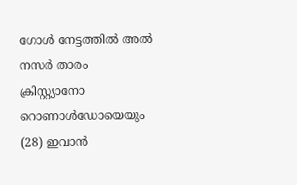ഗോള്‍ നേട്ടത്തില്‍ അല്‍ നസര്‍ താരം ക്രിസ്റ്റ്യാനോ റൊണാള്‍ഡോയെയും (28) ഇവാന്‍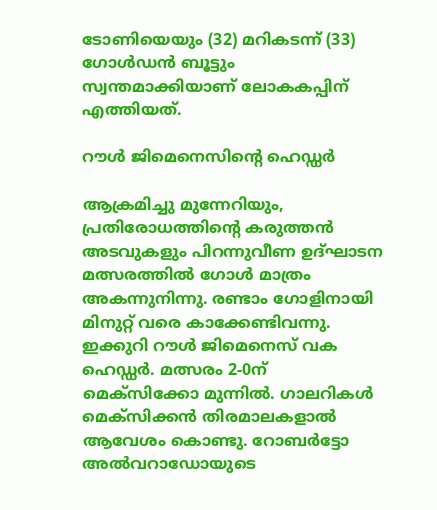ടോണിയെയും (32) മറികടന്ന് (33) ഗോള്‍ഡന്‍ ബൂട്ടും സ്വന്തമാക്കിയാണ് ലോകകപ്പിന് എത്തിയത്.

റൗള്‍ ജിമെനെസിന്റെ ഹെഡ്ഡര്‍

ആക്രമിച്ചു മുന്നേറിയും, പ്രതിരോധത്തിന്റെ കരുത്തന്‍ അടവുകളും പിറന്നുവീണ ഉദ്ഘാടന മത്സരത്തില്‍ ഗോള്‍ മാത്രം അകന്നുനിന്നു. രണ്ടാം ഗോളിനായി മിനുറ്റ് വരെ കാക്കേണ്ടിവന്നു. ഇക്കുറി റൗള്‍ ജിമെനെസ് വക ഹെഡ്ഡര്‍. മത്സരം 2-0ന് മെക്സിക്കോ മുന്നില്‍. ഗാലറികള്‍ മെക്സിക്കന്‍ തിരമാലകളാല്‍ ആവേശം കൊണ്ടു. റോബര്‍ട്ടോ അല്‍വറാഡോയുടെ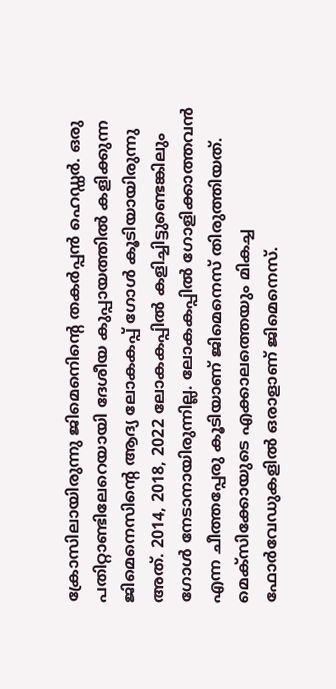ക്രോസിലായിരുന്നു ജിമെനെിന്റെ തകര്‍പ്പന്‍ ഹെഡ്ഡര്‍. ഒരു പതിറ്റാണ്ടിലേറെയായി ദേശീയ കുപ്പായത്തില്‍ കളിക്കുന്ന ജിമെനെസിന്റെ ആദ്യ ലോകകപ്പ് ഗോള്‍ കൂടിയായിരുന്നു അത്. 2014, 2018, 2022 ലോകകപ്പില്‍ കളിച്ചിട്ടുണ്ടെങ്കിലും ഗോള്‍ നേടാനായിരുന്നില്ല. ലോകകപ്പില്‍ ഗോളിക്കാത്തവന്‍ എന്ന ചീത്തപ്പേരു കൂടിയാണ് ജിമെനെസ് തിരുത്തിയത്. മെക്സിക്കോയുടെ എക്കാലത്തെയും മികച്ച ഫോര്‍വേഡുകളില്‍ ഒരാളാണ് ജിമെനെസ്.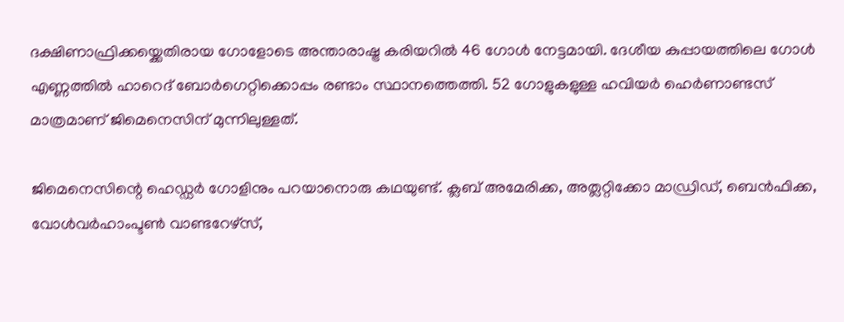ദക്ഷിണാഫ്രിക്കയ്ക്കെതിരായ ഗോളോടെ അന്താരാഷ്ട്ര കരിയറില്‍ 46 ഗോള്‍ നേട്ടമായി. ദേശീയ കുപ്പായത്തിലെ ഗോള്‍ എണ്ണത്തില്‍ ഹാറെദ് ബോര്‍ഗെറ്റിക്കൊപ്പം രണ്ടാം സ്ഥാനത്തെത്തി. 52 ഗോളുകളുള്ള ഹവിയര്‍ ഹെര്‍ണാണ്ടസ് മാത്രമാണ് ജിമെനെസിന് മുന്നിലുള്ളത്.

ജിമെനെസിന്റെ ഹെഡ്ഡര്‍ ഗോളിനും പറയാനൊരു കഥയുണ്ട്. ക്ലബ് അമേരിക്ക, അത്ലറ്റിക്കോ മാഡ്രിഡ്, ബെന്‍ഫിക്ക, വോള്‍വര്‍ഹാംപ്ടണ്‍ വാണ്ടറേഴ്സ്,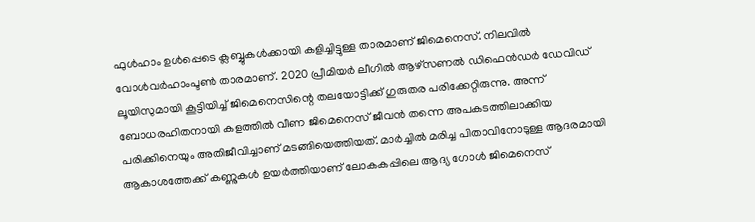ഫുള്‍ഹാം ഉള്‍പ്പെടെ ക്ലബ്ബുകള്‍ക്കായി കളിച്ചിട്ടുള്ള താരമാണ് ജിമെനെസ്. നിലവില്‍ വോള്‍വര്‍ഹാംപ്ടണ്‍ താരമാണ്. 2020 പ്രീമിയര്‍ ലീഗില്‍ ആഴ്സണല്‍ ഡിഫെന്‍ഡര്‍ ഡേവിഡ് ലൂയിസുമായി കൂട്ടിയിച്ച് ജിമെനെസിന്റെ തലയോട്ടിക്ക് ഗുരുതര പരിക്കേറ്റിരുന്നു. അന്ന് ബോധരഹിതനായി കളത്തില്‍ വീണ ജിമെനെസ് ജീവന്‍ തന്നെ അപകടത്തിലാക്കിയ പരിക്കിനെയും അതിജീവിച്ചാണ് മടങ്ങിയെത്തിയത്. മാര്‍ച്ചില്‍ മരിച്ച പിതാവിനോടുള്ള ആദരമായി ആകാശത്തേക്ക് കണ്ണുകള്‍ ഉയര്‍ത്തിയാണ് ലോകകപ്പിലെ ആദ്യ ഗോള്‍ ജിമെനെസ്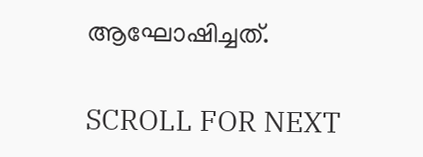ആഘോഷിച്ചത്.

SCROLL FOR NEXT